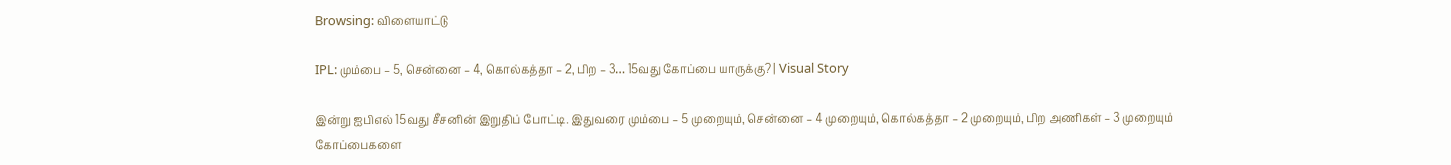Browsing: விளையாட்டு

IPL: மும்பை – 5, சென்னை – 4, கொல்கத்தா – 2, பிற – 3… 15வது கோப்பை யாருக்கு? | Visual Story

இன்று ஐபிஎல் 15வது சீசனின் இறுதிப் போட்டி. இதுவரை மும்பை – 5 முறையும், சென்னை – 4 முறையும், கொல்கத்தா – 2 முறையும், பிற அணிகள் – 3 முறையும் கோப்பைகளை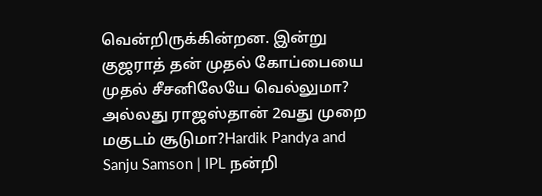வென்றிருக்கின்றன. இன்று குஜராத் தன் முதல் கோப்பையை முதல் சீசனிலேயே வெல்லுமா? அல்லது ராஜஸ்தான் 2வது முறை மகுடம் சூடுமா?Hardik Pandya and Sanju Samson | IPL நன்றி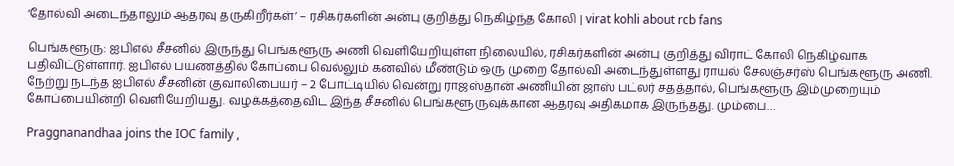‘தோல்வி அடைந்தாலும் ஆதரவு தருகிறீர்கள்’ – ரசிகர்களின் அன்பு குறித்து நெகிழ்ந்த கோலி | virat kohli about rcb fans

பெங்களூரு: ஐபிஎல் சீசனில் இருந்து பெங்களூரு அணி வெளியேறியுள்ள நிலையில், ரசிகர்களின் அன்பு குறித்து விராட் கோலி நெகிழ்வாக பதிவிட்டுள்ளார். ஐபிஎல் பயணத்தில் கோப்பை வெல்லும் கனவில் மீண்டும் ஒரு முறை தோல்வி அடைந்துள்ளது ராயல் சேலஞ்சர்ஸ் பெங்களூரு அணி. நேற்று நடந்த ஐபிஎல் சீசனின் குவாலிபையர் – 2 போட்டியில் வென்று ராஜஸ்தான் அணியின் ஜாஸ் பட்லர் சதத்தால், பெங்களூரு இம்முறையும் கோப்பையின்றி வெளியேறியது. வழக்கத்தைவிட இந்த சீசனில் பெங்களூருவுக்கான ஆதரவு அதிகமாக இருந்தது. மும்பை…

Praggnanandhaa joins the IOC family ,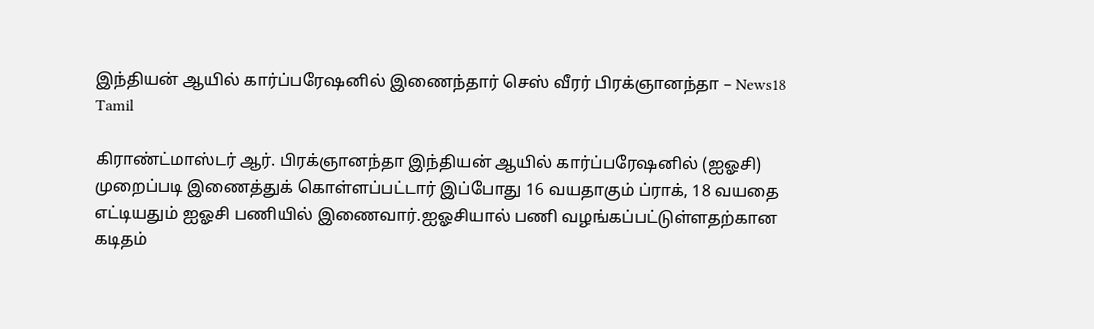இந்தியன் ஆயில் கார்ப்பரேஷனில் இணைந்தார் செஸ் வீரர் பிரக்ஞானந்தா – News18 Tamil

கிராண்ட்மாஸ்டர் ஆர். பிரக்ஞானந்தா இந்தியன் ஆயில் கார்ப்பரேஷனில் (ஐஓசி) முறைப்படி இணைத்துக் கொள்ளப்பட்டார் இப்போது 16 வயதாகும் ப்ராக், 18 வயதை எட்டியதும் ஐஓசி பணியில் இணைவார்.ஐஓசியால் பணி வழங்கப்பட்டுள்ளதற்கான கடிதம்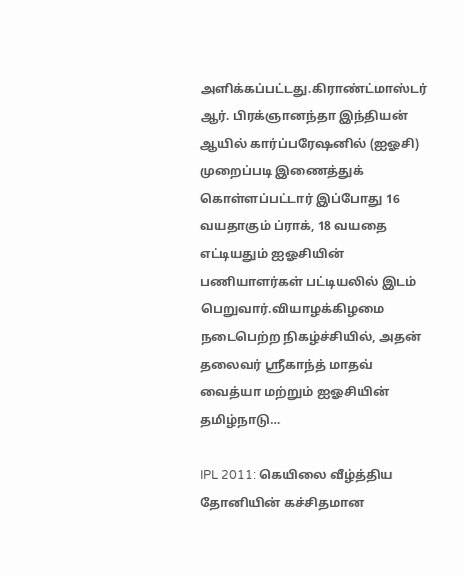அளிக்கப்பட்டது.கிராண்ட்மாஸ்டர் ஆர். பிரக்ஞானந்தா இந்தியன் ஆயில் கார்ப்பரேஷனில் (ஐஓசி) முறைப்படி இணைத்துக் கொள்ளப்பட்டார் இப்போது 16 வயதாகும் ப்ராக், 18 வயதை எட்டியதும் ஐஓசியின் பணியாளர்கள் பட்டியலில் இடம் பெறுவார்.வியாழக்கிழமை நடைபெற்ற நிகழ்ச்சியில், அதன் தலைவர் ஸ்ரீகாந்த் மாதவ் வைத்யா மற்றும் ஐஓசியின் தமிழ்நாடு…

IPL 2011: கெயிலை வீழ்த்திய தோனியின் கச்சிதமான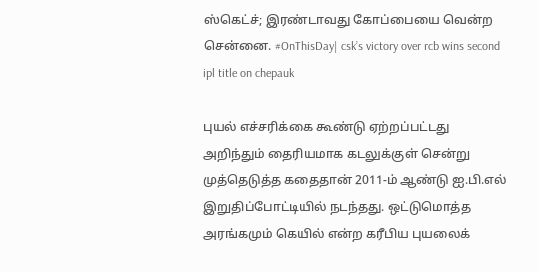ஸ்கெட்ச்; இரண்டாவது கோப்பையை வென்ற சென்னை. #OnThisDay| csk’s victory over rcb wins second ipl title on chepauk

புயல் எச்சரிக்கை கூண்டு ஏற்றப்பட்டது அறிந்தும் தைரியமாக கடலுக்குள் சென்று முத்தெடுத்த கதைதான் 2011-ம் ஆண்டு ஐ.பி.எல் இறுதிப்போட்டியில் நடந்தது. ஒட்டுமொத்த அரங்கமும் கெயில் என்ற கரீபிய புயலைக்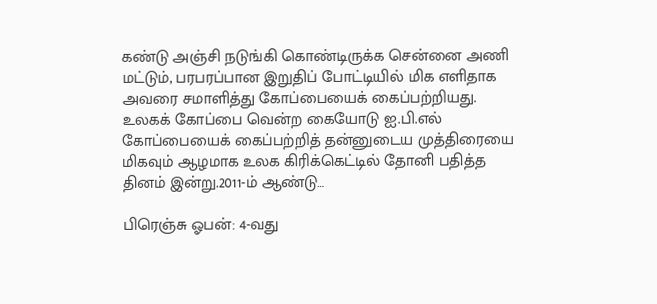கண்டு அஞ்சி நடுங்கி கொண்டிருக்க சென்னை அணி மட்டும், பரபரப்பான இறுதிப் போட்டியில் மிக எளிதாக அவரை சமாளித்து கோப்பையைக் கைப்பற்றியது. உலகக் கோப்பை வென்ற கையோடு ஐ.பி.எல் கோப்பையைக் கைப்பற்றித் தன்னுடைய முத்திரையை மிகவும் ஆழமாக உலக கிரிக்கெட்டில் தோனி பதித்த தினம் இன்று.2011-ம் ஆண்டு…

பிரெஞ்சு ஓபன்: 4-வது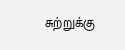சுற்றுக்கு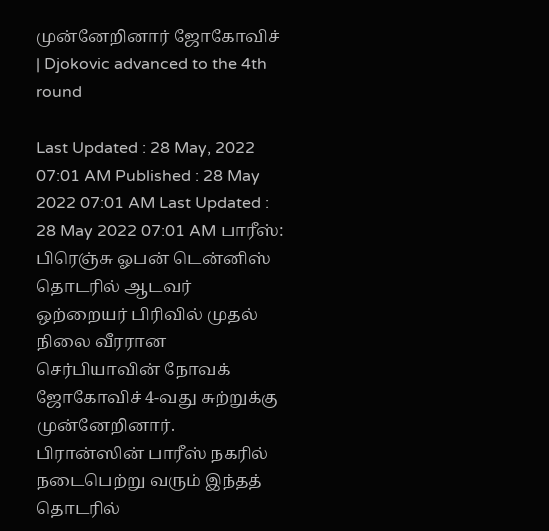முன்னேறினார் ஜோகோவிச் | Djokovic advanced to the 4th round

Last Updated : 28 May, 2022 07:01 AM Published : 28 May 2022 07:01 AM Last Updated : 28 May 2022 07:01 AM பாரீஸ்: பிரெஞ்சு ஓபன் டென்னிஸ் தொடரில் ஆடவர் ஒற்றையர் பிரிவில் முதல் நிலை வீரரான செர்பியாவின் நோவக் ஜோகோவிச் 4-வது சுற்றுக்கு முன்னேறினார். பிரான்ஸின் பாரீஸ் நகரில் நடைபெற்று வரும் இந்தத் தொடரில்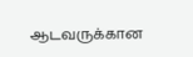ஆடவருக்கான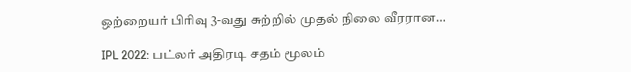ஒற்றையர் பிரிவு 3-வது சுற்றில் முதல் நிலை வீரரான…

IPL 2022: பட்லர் அதிரடி சதம் மூலம்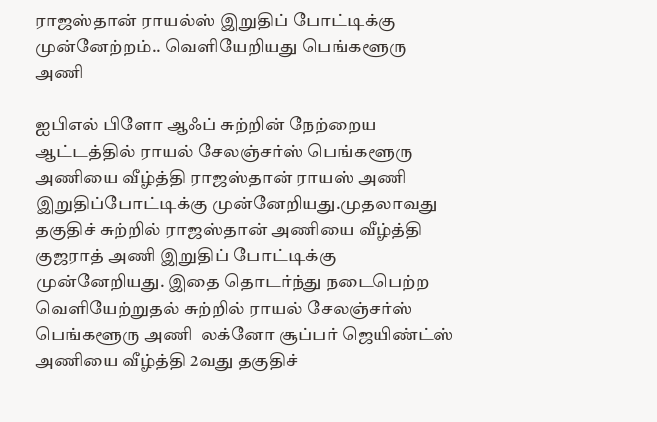ராஜஸ்தான் ராயல்ஸ் இறுதிப் போட்டிக்கு முன்னேற்றம்.. வெளியேறியது பெங்களூரு அணி

ஐபிஎல் பிளோ ஆஃப் சுற்றின் நேற்றைய ஆட்டத்தில் ராயல் சேலஞ்சர்ஸ் பெங்களூரு அணியை வீழ்த்தி ராஜஸ்தான் ராயஸ் அணி இறுதிப்போட்டிக்கு முன்னேறியது.முதலாவது தகுதிச் சுற்றில் ராஜஸ்தான் அணியை வீழ்த்தி குஜராத் அணி இறுதிப் போட்டிக்கு முன்னேறியது. இதை தொடர்ந்து நடைபெற்ற வெளியேற்றுதல் சுற்றில் ராயல் சேலஞ்சர்ஸ் பெங்களூரு அணி  லக்னோ சூப்பர் ஜெயிண்ட்ஸ் அணியை வீழ்த்தி 2வது தகுதிச்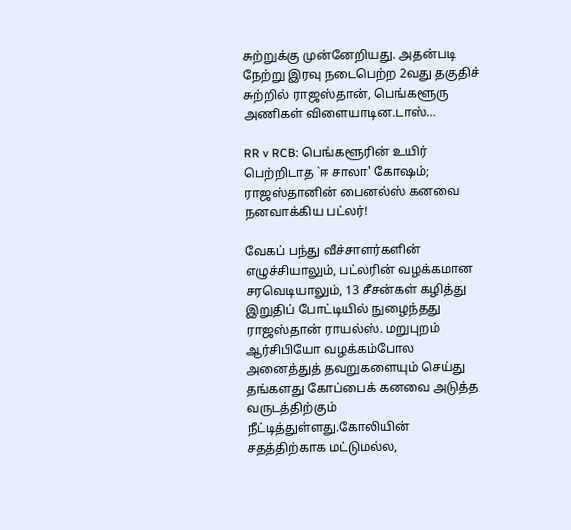சுற்றுக்கு முன்னேறியது. அதன்படி நேற்று இரவு நடைபெற்ற 2வது தகுதிச் சுற்றில் ராஜஸ்தான், பெங்களூரு அணிகள் விளையாடின.டாஸ்…

RR v RCB: பெங்களூரின் உயிர் பெற்றிடாத `ஈ சாலா' கோஷம்; ராஜஸ்தானின் பைனல்ஸ் கனவை நனவாக்கிய பட்லர்!

வேகப் பந்து வீச்சாளர்களின் எழுச்சியாலும், பட்லரின் வழக்கமான சரவெடியாலும், 13 சீசன்கள் கழித்து இறுதிப் போட்டியில் நுழைந்தது ராஜஸ்தான் ராயல்ஸ். மறுபுறம் ஆர்சிபியோ வழக்கம்போல அனைத்துத் தவறுகளையும் செய்து தங்களது கோப்பைக் கனவை அடுத்த வருடத்திற்கும் நீட்டித்துள்ளது.கோலியின் சதத்திற்காக மட்டுமல்ல,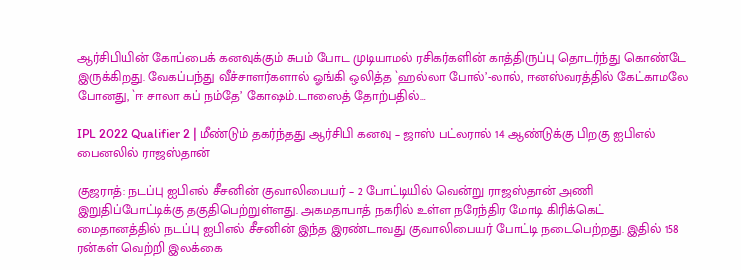ஆர்சிபியின் கோப்பைக் கனவுக்கும் சுபம் போட முடியாமல் ரசிகர்களின் காத்திருப்பு தொடர்ந்து கொண்டே இருக்கிறது. வேகப்பந்து வீச்சாளர்களால் ஓங்கி ஒலித்த `ஹல்லா போல்’-லால், ஈனஸ்வரத்தில் கேட்காமலே போனது, `ஈ சாலா கப் நம்தே’ கோஷம்.டாஸைத் தோற்பதில்…

IPL 2022 Qualifier 2 | மீண்டும் தகர்ந்தது ஆர்சிபி கனவு – ஜாஸ் பட்லரால் 14 ஆண்டுக்கு பிறகு ஐபிஎல் பைனலில் ராஜஸ்தான்

குஜராத்: நடப்பு ஐபிஎல் சீசனின் குவாலிபையர் – 2 போட்டியில் வென்று ராஜஸ்தான் அணி இறுதிப்போட்டிக்கு தகுதிபெற்றுள்ளது. அகமதாபாத் நகரில் உள்ள நரேந்திர மோடி கிரிக்கெட் மைதானத்தில் நடப்பு ஐபிஎல் சீசனின் இந்த இரண்டாவது குவாலிபையர் போட்டி நடைபெற்றது. இதில் 158 ரன்கள் வெற்றி இலக்கை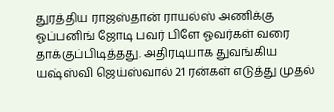துரத்திய ராஜஸ்தான் ராயல்ஸ் அணிக்கு ஓப்பனிங் ஜோடி பவர் பிளே ஓவர்கள் வரை தாக்குப்பிடித்தது. அதிரடியாக துவங்கிய யஷ்ஸ்வி ஜெய்ஸ்வால் 21 ரன்கள் எடுத்து முதல்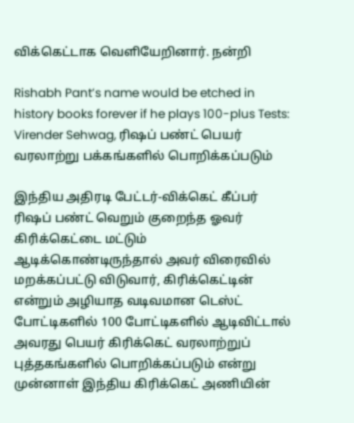விக்கெட்டாக வெளியேறினார். நன்றி

Rishabh Pant’s name would be etched in history books forever if he plays 100-plus Tests: Virender Sehwag, ரிஷப் பண்ட் பெயர் வரலாற்று பக்கங்களில் பொறிக்கப்படும்

இந்திய அதிரடி பேட்டர்-விக்கெட் கீப்பர் ரிஷப் பண்ட் வெறும் குறைந்த ஓவர் கிரிக்கெட்டை மட்டும் ஆடிக்கொண்டிருந்தால் அவர் விரைவில் மறக்கப்பட்டு விடுவார், கிரிக்கெட்டின் என்றும் அழியாத வடிவமான டெஸ்ட் போட்டிகளில் 100 போட்டிகளில் ஆடிவிட்டால் அவரது பெயர் கிரிக்கெட் வரலாற்றுப் புத்தகங்களில் பொறிக்கப்படும் என்று முன்னாள் இந்திய கிரிக்கெட் அணியின்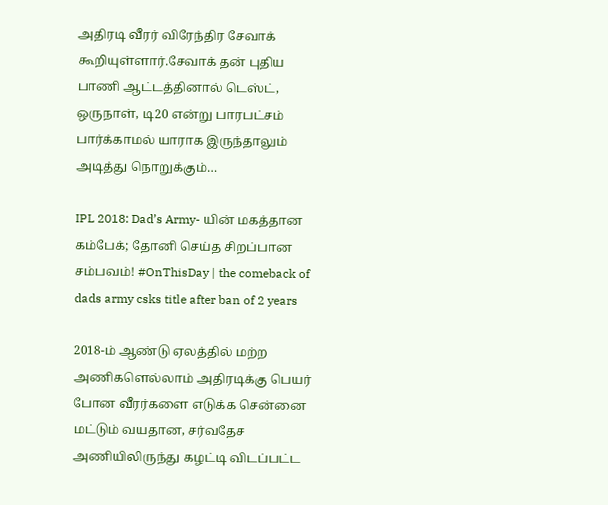அதிரடி வீரர் விரேந்திர சேவாக் கூறியுள்ளார்.சேவாக் தன் புதிய பாணி ஆட்டத்தினால் டெஸ்ட், ஒருநாள், டி20 என்று பாரபட்சம் பார்க்காமல் யாராக இருந்தாலும் அடித்து நொறுக்கும்…

IPL 2018: Dad’s Army- யின் மகத்தான கம்பேக்; தோனி செய்த சிறப்பான சம்பவம்! #OnThisDay | the comeback of dads army csks title after ban of 2 years

2018-ம் ஆண்டு ஏலத்தில் மற்ற அணிகளெல்லாம் அதிரடிக்கு பெயர் போன வீரர்களை எடுக்க சென்னை மட்டும் வயதான, சர்வதேச அணியிலிருந்து கழட்டி விடப்பட்ட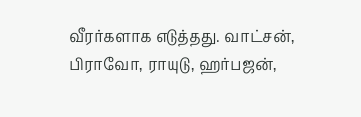வீரர்களாக எடுத்தது. வாட்சன், பிராவோ, ராயுடு, ஹர்பஜன்,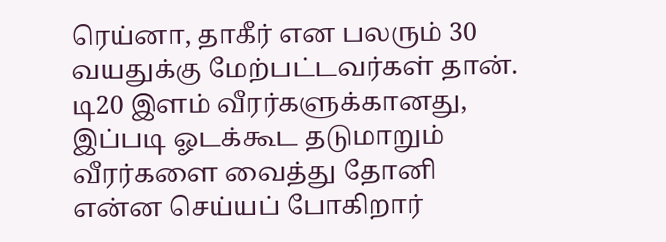ரெய்னா, தாகீர் என பலரும் 30 வயதுக்கு மேற்பட்டவர்கள் தான். டி20 இளம் வீரர்களுக்கானது, இப்படி ஓடக்கூட தடுமாறும் வீரர்களை வைத்து தோனி என்ன செய்யப் போகிறார்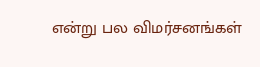என்று பல விமர்சனங்கள்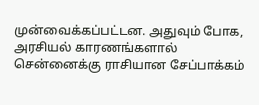முன்வைக்கப்பட்டன. அதுவும் போக, அரசியல் காரணங்களால் சென்னைக்கு ராசியான சேப்பாக்கம்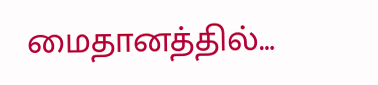மைதானத்தில்…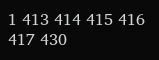1 413 414 415 416 417 430